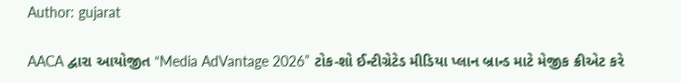Author: gujarat

AACA દ્વારા આયોજીત “Media AdVantage 2026” ટોક-શો ઈન્ટીગ્રેટેડ મીડિયા પ્લાન બ્રાન્ડ માટે મેજીક ક્રીએટ કરે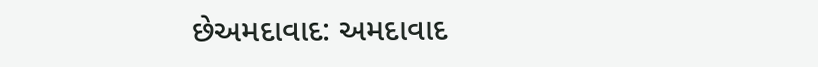છેઅમદાવાદ: અમદાવાદ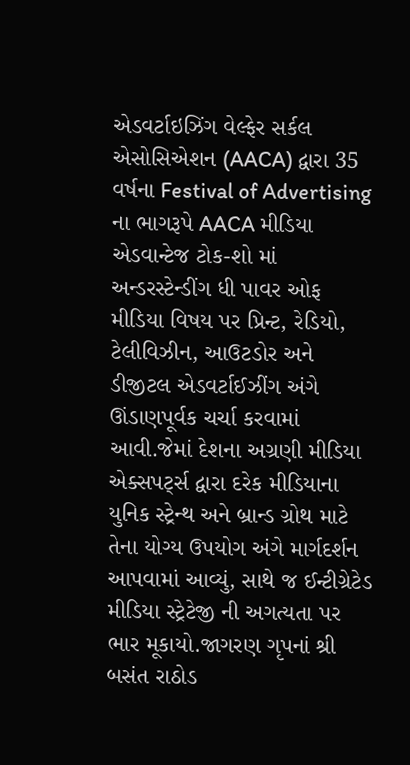એડવર્ટાઇઝિંગ વેલ્ફેર સર્કલ એસોસિએશન (AACA) દ્વારા 35 વર્ષના Festival of Advertising ના ભાગરૂપે AACA મીડિયા એડવાન્ટેજ ટોક-શો માં અન્ડરસ્ટેન્ડીંગ ધી પાવર ઓફ મીડિયા વિષય પર પ્રિન્ટ, રેડિયો, ટેલીવિઝીન, આઉટડોર અને ડીજીટલ એડવર્ટાઈઝીંગ અંગે ઊંડાણપૂર્વક ચર્ચા કરવામાં આવી.જેમાં દેશના અગ્રણી મીડિયા એક્સપર્ટ્સ દ્વારા દરેક મીડિયાના યુનિક સ્ટ્રેન્થ અને બ્રાન્ડ ગ્રોથ માટે તેના યોગ્ય ઉપયોગ અંગે માર્ગદર્શન આપવામાં આવ્યું, સાથે જ ઈન્ટીગ્રેટેડ મીડિયા સ્ટ્રેટેજી ની અગત્યતા પર ભાર મૂકાયો.જાગરણ ગૃપનાં શ્રી બસંત રાઠોડ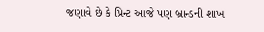જણાવે છે કે પ્રિન્ટ આજે પણ બ્રાન્ડની શાખ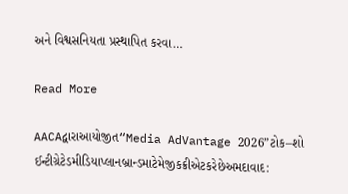અને વિશ્વસનિયતા પ્રસ્થાપિત કરવા…

Read More

AACAદ્વારાઆયોજીત“Media AdVantage 2026”ટોક–શો ઈન્ટીગ્રેટેડમીડિયાપ્લાનબ્રાન્ડમાટેમેજીકક્રીએટકરેછેઅમદાવાદ: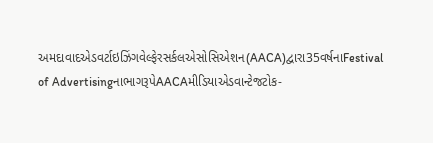અમદાવાદએડવર્ટાઇઝિંગવેલ્ફેરસર્કલએસોસિએશન(AACA)દ્વારા35વર્ષનાFestival of AdvertisingનાભાગરૂપેAACAમીડિયાએડવાન્ટેજટોક-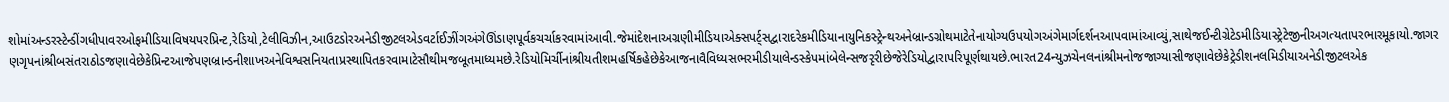શોમાંઅન્ડરસ્ટેન્ડીંગધીપાવરઓફમીડિયાવિષયપરપ્રિન્ટ,રેડિયો,ટેલીવિઝીન,આઉટડોરઅનેડીજીટલએડવર્ટાઈઝીંગઅંગેઊંડાણપૂર્વકચર્ચાકરવામાંઆવી.જેમાંદેશનાઅગ્રણીમીડિયાએક્સપર્ટ્સદ્વારાદરેકમીડિયાનાયુનિકસ્ટ્રેન્થઅનેબ્રાન્ડગ્રોથમાટેતેનાયોગ્યઉપયોગઅંગેમાર્ગદર્શનઆપવામાંઆવ્યું,સાથેજઈન્ટીગ્રેટેડમીડિયાસ્ટ્રેટેજીનીઅગત્યતાપરભારમૂકાયો.જાગરણગૃપનાંશ્રીબસંતરાઠોડજણાવેછેકેપ્રિન્ટઆજેપણબ્રાન્ડનીશાખઅનેવિશ્વસનિયતાપ્રસ્થાપિતકરવામાટેસૌથીમજબૂતમાધ્યમછે.રેડિયોમિર્ચીનાંશ્રીયતીશમહર્ષિકહેછેકેઆજનાવૈવિધ્યસભરમીડીયાલેન્ડસ્કેપમાંબેલેન્સજરૃરીછેજેરેડિયોદ્વારાપરિપૂર્ણથાયછે.ભારત24ન્યુઝચેનલનાંશ્રીમનોજજાગ્યાસીજણાવેછેકેટ્રેડીશનલમિડીયાઅનેડીજીટલએક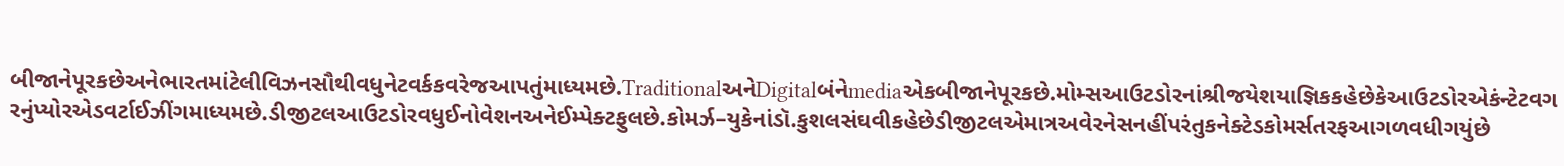બીજાનેપૂરકછેઅનેભારતમાંટેલીવિઝનસૌથીવધુનેટવર્કકવરેજઆપતુંમાધ્યમછે.TraditionalઅનેDigitalબંનેmediaએકબીજાનેપૂરકછે.મોમ્સઆઉટડોરનાંશ્રીજયેશયાજ્ઞિકકહેછેકેઆઉટડોરએકંન્ટેટવગરનુંપ્યોરએડવર્ટાઈઝીંગમાધ્યમછે.ડીજીટલઆઉટડોરવધુઈનોવેશનઅનેઈમ્પેક્ટફુલછે.કોમર્ઝ–યુકેનાંડૉ.કુશલસંઘવીકહેછેડીજીટલએમાત્રઅવેરનેસનહીંપરંતુકનેક્ટેડકોમર્સતરફઆગળવધીગયુંછે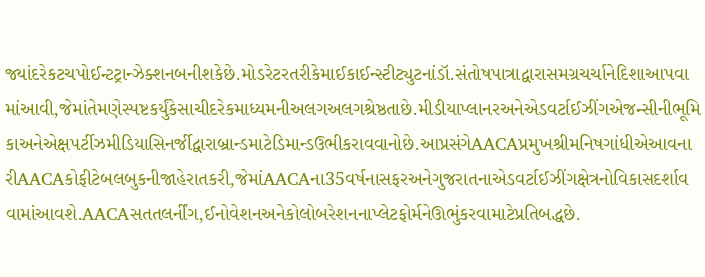જ્યાંદરેકટચપોઈન્ટટ્રાન્ઝેક્શનબનીશકેછે.મોડરેટરતરીકેમાઈકાઈન્સ્ટીટ્યુટનાંડૉ.સંતોષપાત્રાદ્વારાસમગ્રચર્ચાનેદિશાઆપવામાંઆવી,જેમાંતેમણેસ્પષ્ટકર્યુંકેસાચીદરેકમાધ્યમનીઅલગઅલગશ્રેષ્ઠતાછે.મીડીયાપ્લાનરઅનેએડવર્ટાઈઝીંગએજન્સીનીભૂમિકાઅનેએક્ષપર્ટીઝમીડિયાસિનર્જીદ્વારાબ્રાન્ડમાટેડિમાન્ડઉભીકરાવવાનોછે.આપ્રસંગેAACAપ્રમુખશ્રીમનિષગાંધીએઆવનારીAACAકોફીટેબલબુકનીજાહેરાતકરી,જેમાંAACAના35વર્ષનાસફરઅનેગુજરાતનાએડવર્ટાઈઝીંગક્ષેત્રનોવિકાસદર્શાવવામાંઆવશે.AACAસતતલર્નીંગ,ઈનોવેશનઅનેકોલોબરેશનનાપ્લેટફોર્મનેઊભુંકરવામાટેપ્રતિબદ્ધછે.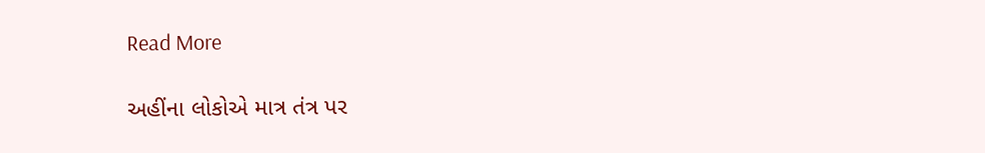Read More

અહીંના લોકોએ માત્ર તંત્ર પર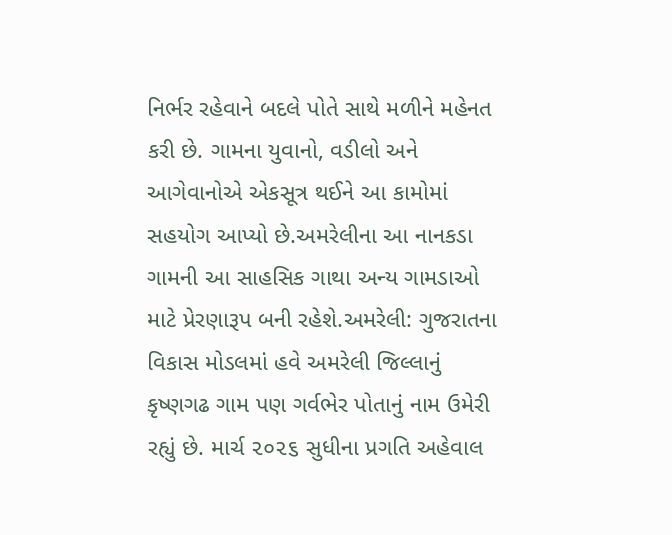નિર્ભર રહેવાને બદલે પોતે સાથે મળીને મહેનત કરી છે. ગામના યુવાનો, વડીલો અને આગેવાનોએ એકસૂત્ર થઈને આ કામોમાં સહયોગ આપ્યો છે.અમરેલીના આ નાનકડા ગામની આ સાહસિક ગાથા અન્ય ગામડાઓ માટે પ્રેરણારૂપ બની રહેશે.અમરેલી: ગુજરાતના વિકાસ મોડલમાં હવે અમરેલી જિલ્લાનું કૃષ્ણગઢ ગામ પણ ગર્વભેર પોતાનું નામ ઉમેરી રહ્યું છે. માર્ચ ૨૦૨૬ સુધીના પ્રગતિ અહેવાલ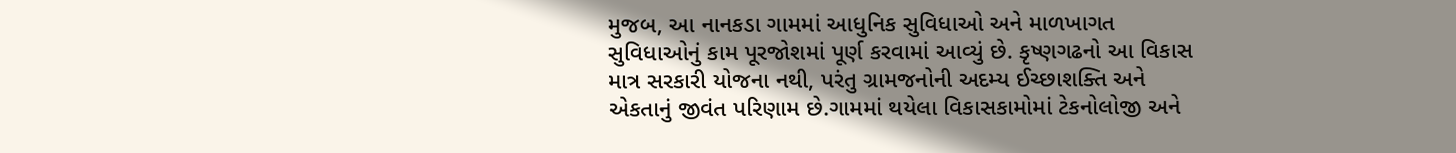મુજબ, આ નાનકડા ગામમાં આધુનિક સુવિધાઓ અને માળખાગત સુવિધાઓનું કામ પૂરજોશમાં પૂર્ણ કરવામાં આવ્યું છે. કૃષ્ણગઢનો આ વિકાસ માત્ર સરકારી યોજના નથી, પરંતુ ગ્રામજનોની અદમ્ય ઈચ્છાશક્તિ અને એકતાનું જીવંત પરિણામ છે.ગામમાં થયેલા વિકાસકામોમાં ટેકનોલોજી અને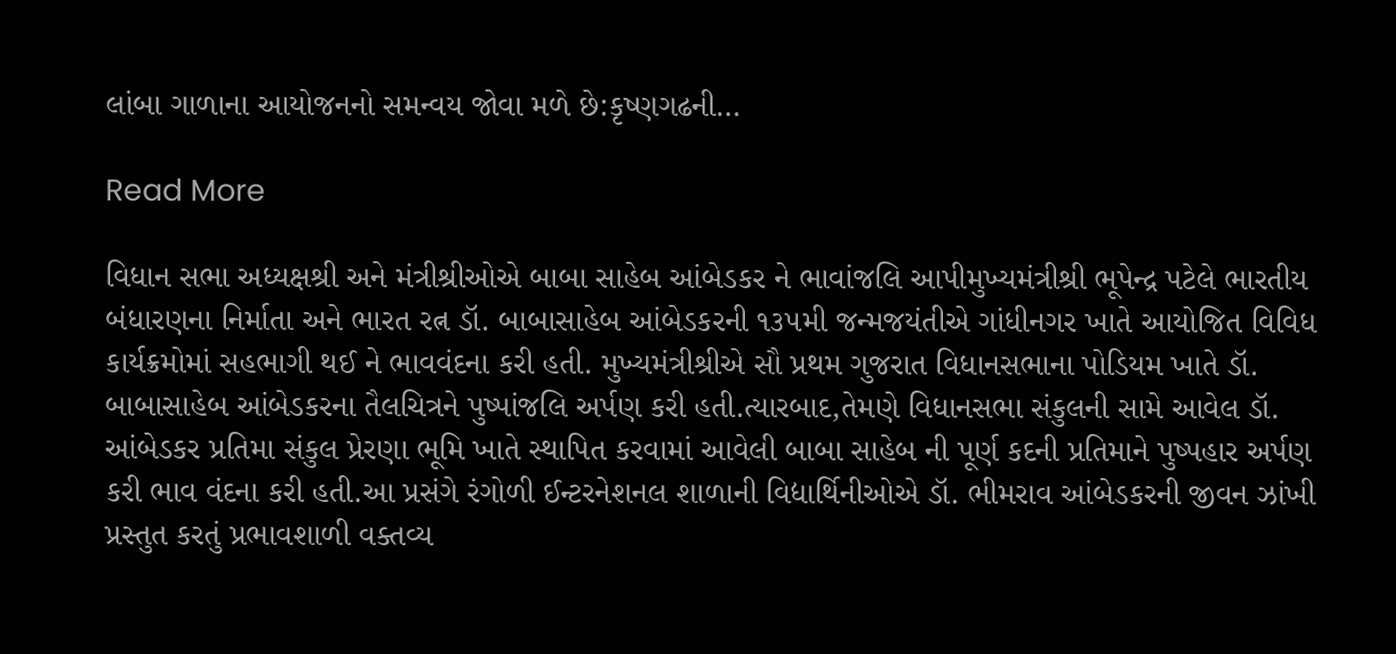લાંબા ગાળાના આયોજનનો સમન્વય જોવા મળે છે:કૃષ્ણગઢની…

Read More

વિધાન સભા અધ્યક્ષશ્રી અને મંત્રીશ્રીઓએ બાબા સાહેબ આંબેડકર ને ભાવાંજલિ આપીમુખ્યમંત્રીશ્રી ભૂપેન્દ્ર પટેલે ભારતીય બંધારણના નિર્માતા અને ભારત રત્ન ડૉ. બાબાસાહેબ આંબેડકરની ૧૩૫મી જન્મજયંતીએ ગાંધીનગર ખાતે આયોજિત વિવિધ કાર્યક્રમોમાં સહભાગી થઈ ને ભાવવંદના કરી હતી. મુખ્યમંત્રીશ્રીએ સૌ પ્રથમ ગુજરાત વિધાનસભાના પોડિયમ ખાતે ડૉ. બાબાસાહેબ આંબેડકરના તૈલચિત્રને પુષ્પાંજલિ અર્પણ કરી હતી.ત્યારબાદ,તેમણે વિધાનસભા સંકુલની સામે આવેલ ડૉ. આંબેડકર પ્રતિમા સંકુલ પ્રેરણા ભૂમિ ખાતે સ્થાપિત કરવામાં આવેલી બાબા સાહેબ ની પૂર્ણ કદની પ્રતિમાને પુષ્પહાર અર્પણ કરી ભાવ વંદના કરી હતી.આ પ્રસંગે રંગોળી ઈન્ટરનેશનલ શાળાની વિદ્યાર્થિનીઓએ ડૉ. ભીમરાવ આંબેડકરની જીવન ઝાંખી પ્રસ્તુત કરતું પ્રભાવશાળી વક્તવ્ય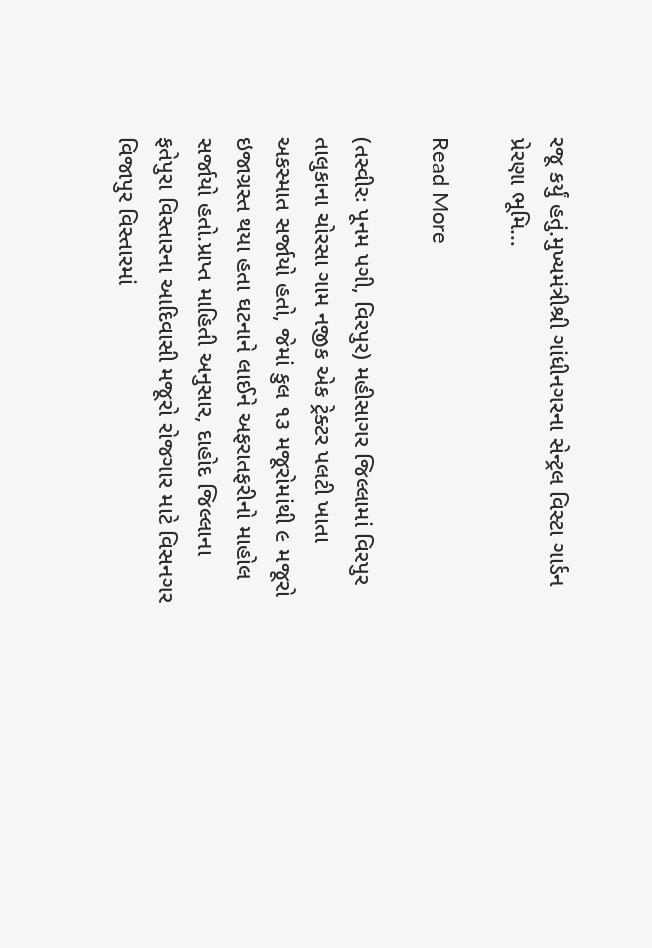રજૂ કર્યું હતું.મુખ્યમંત્રીશ્રી ગાંધીનગરના સેન્ટ્રલ વિસ્ટા ગાર્ડન પ્રેરણા ભૂમિ…

Read More

(તસ્વીરઃ પૂનમ પગી, વિરપુર) મહીસાગર જિલ્લામાં વિરપુર તાલુકાના ચોરસા ગામ નજીક એક ટ્રેક્ટર પલટી ખાતા અકસ્માત સર્જાયો હતો, જેમાં કુલ ૧૩ મજૂરોમાંથી ૯ મજૂરો ઇજાગ્રસ્ત થયા હતા ઘટનાને લાઈને અફરાતફરીનો માહોલ સર્જાયો હતો.પ્રાપ્ત માહિતી અનુસાર, દાહોદ જિલ્લાના ફતેપુરા વિસ્તારના આદિવાસી મજૂરો રોજગાર માટે વિસનગર વિજાપુર વિસ્તારમાં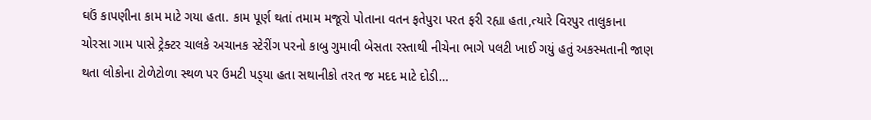ઘઉં કાપણીના કામ માટે ગયા હતા. કામ પૂર્ણ થતાં તમામ મજૂરો પોતાના વતન ફતેપુરા પરત ફરી રહ્યા હતા,ત્યારે વિરપુર તાલુકાના ચોરસા ગામ પાસે ટ્રેક્ટર ચાલકે અચાનક સ્ટેરીંગ પરનો કાબુ ગુમાવી બેસતા રસ્તાથી નીચેના ભાગે પલટી ખાઈ ગયું હતું અકસ્મતાની જાણ થતા લોકોના ટોળેટોળા સ્થળ પર ઉમટી પડ્‌યા હતા સથાનીકો તરત જ મદદ માટે દોડી…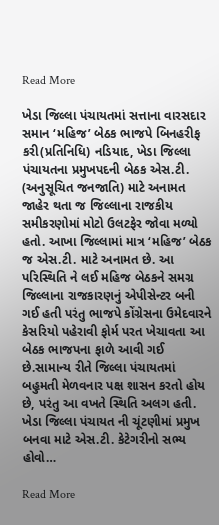Read More

ખેડા જિલ્લા પંચાયતમાં સત્તાના વારસદાર સમાન ‘મહિજ’ બેઠક ભાજપે બિનહરીફ કરી(પ્રતિનિધિ) નડિયાદ, ખેડા જિલ્લા પંચાયતના પ્રમુખપદની બેઠક એસ.ટી. (અનુસૂચિત જનજાતિ) માટે અનામત જાહેર થતા જ જિલ્લાના રાજકીય સમીકરણોમાં મોટો ઉલટફેર જોવા મળ્યો હતો. આખા જિલ્લામાં માત્ર ‘મહિજ’ બેઠક જ એસ.ટી. માટે અનામત છે. આ પરિસ્થિતિ ને લઈ મહિજ બેઠકને સમગ્ર જિલ્લાના રાજકારણનું એપીસેન્ટર બની ગઈ હતી પરંતુ ભાજપે કોંગ્રેસના ઉમેદવારને કેસરિયો પહેરાવી ફોર્મ પરત ખેચાવતા આ બેઠક ભાજપના ફાળે આવી ગઈ છે.સામાન્ય રીતે જિલ્લા પંચાયતમાં બહુમતી મેળવનાર પક્ષ શાસન કરતો હોય છે, પરંતુ આ વખતે સ્થિતિ અલગ હતી. ખેડા જિલ્લા પંચાયત ની ચૂંટણીમાં પ્રમુખ બનવા માટે એસ.ટી. કેટેગરીનો સભ્ય હોવો…

Read More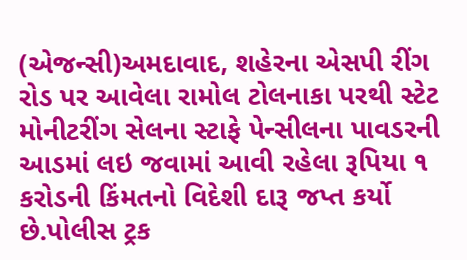(એજન્સી)અમદાવાદ, શહેરના એસપી રીંગ રોડ પર આવેલા રામોલ ટોલનાકા પરથી સ્ટેટ મોનીટરીંગ સેલના સ્ટાફે પેન્સીલના પાવડરની આડમાં લઇ જવામાં આવી રહેલા રૂપિયા ૧ કરોડની કિંમતનો વિદેશી દારૂ જપ્ત કર્યો છે.પોલીસ ટ્રક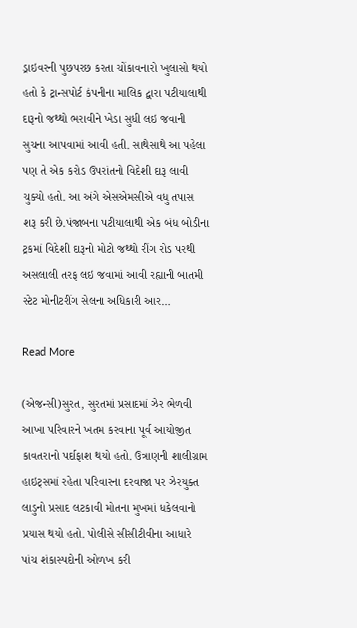ડ્રાઇવરની પુછપરછ કરતા ચોંકાવનારો ખુલાસો થયો હતો કે ટ્રાન્સપોર્ટ કંપનીના માલિક દ્વારા પટીયાલાથી દારૂનો જથ્થો ભરાવીને ખેડા સુધી લઇ જવાની સુચના આપવામાં આવી હતી. સાથેસાથે આ પહેલા પણ તે એક કરોડ ઉપરાંતનો વિદેશી દારૂ લાવી ચુક્યો હતો. આ અંગે એસએમસીએ વધુ તપાસ શરૂ કરી છે.પંજાબના પટીયાલાથી એક બંધ બોડીના ટ્રકમાં વિદેશી દારૂનો મોટો જથ્થો રીંગ રોડ પરથી અસલાલી તરફ લઇ જવામાં આવી રહ્યાની બાતમી સ્ટેટ મોનીટરીંગ સેલના અધિકારી આર…

Read More

(એજન્સી)સુરત, સુરતમાં પ્રસાદમાં ઝેર ભેળવી આખા પરિવારને ખતમ કરવાના પૂર્વ આયોજીત કાવતરાનો પર્દાફાશ થયો હતો. ઉત્રાણની શાલીગ્રામ હાઇટ્‌સમાં રહેતા પરિવારના દરવાજા પર ઝેરયુક્ત લાડુનો પ્રસાદ લટકાવી મોતના મુખમાં ધકેલવાનો પ્રયાસ થયો હતો. પોલીસે સીસીટીવીના આધારે પાંચ શંકાસ્પદોની ઓળખ કરી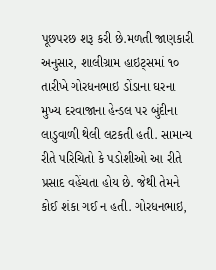પૂછપરછ શરૂ કરી છે.મળતી જાણકારી અનુસાર, શાલીગ્રામ હાઇટ્‌સમાં ૧૦ તારીખે ગોરધનભાઇ ડોંડાના ઘરના મુખ્ય દરવાજાના હેન્ડલ પર બુંદીના લાડુવાળી થેલી લટકતી હતી. સામાન્ય રીતે પરિચિતો કે પડોશીઓ આ રીતે પ્રસાદ વહેંચતા હોય છે. જેથી તેમને કોઈ શંકા ગઈ ન હતી. ગોરધનભાઇ,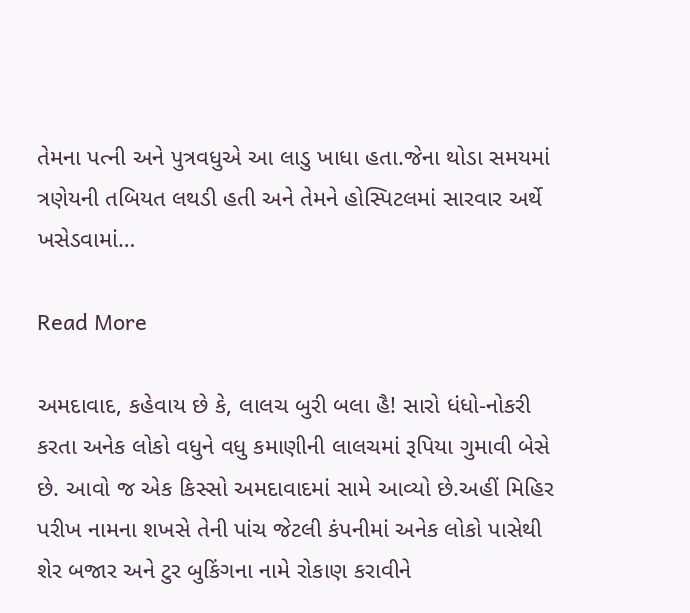તેમના પત્ની અને પુત્રવધુએ આ લાડુ ખાધા હતા.જેના થોડા સમયમાં ત્રણેયની તબિયત લથડી હતી અને તેમને હોસ્પિટલમાં સારવાર અર્થે ખસેડવામાં…

Read More

અમદાવાદ, કહેવાય છે કે, લાલચ બુરી બલા હૈ! સારો ધંધો-નોકરી કરતા અનેક લોકો વધુને વધુ કમાણીની લાલચમાં રૂપિયા ગુમાવી બેસે છે. આવો જ એક કિસ્સો અમદાવાદમાં સામે આવ્યો છે.અહીં મિહિર પરીખ નામના શખસે તેની પાંચ જેટલી કંપનીમાં અનેક લોકો પાસેથી શેર બજાર અને ટુર બુકિંગના નામે રોકાણ કરાવીને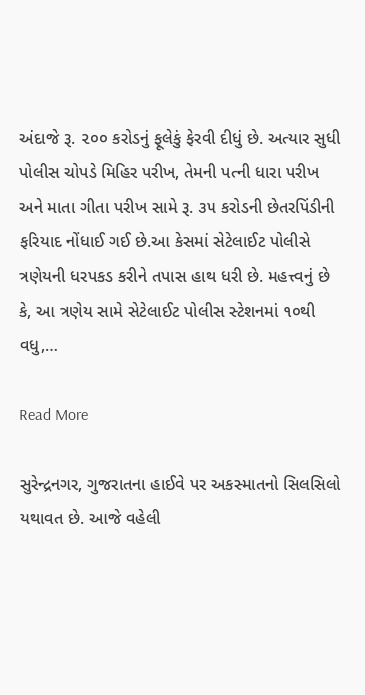અંદાજે રૂ. ૨૦૦ કરોડનું ફૂલેકું ફેરવી દીધું છે. અત્યાર સુધી પોલીસ ચોપડે મિહિર પરીખ, તેમની પત્ની ધારા પરીખ અને માતા ગીતા પરીખ સામે રૂ. ૩૫ કરોડની છેતરપિંડીની ફરિયાદ નોંધાઈ ગઈ છે.આ કેસમાં સેટેલાઈટ પોલીસે ત્રણેયની ધરપકડ કરીને તપાસ હાથ ધરી છે. મહત્ત્વનું છે કે, આ ત્રણેય સામે સેટેલાઈટ પોલીસ સ્ટેશનમાં ૧૦થી વધુ,…

Read More

સુરેન્દ્રનગર, ગુજરાતના હાઈવે પર અકસ્માતનો સિલસિલો યથાવત છે. આજે વહેલી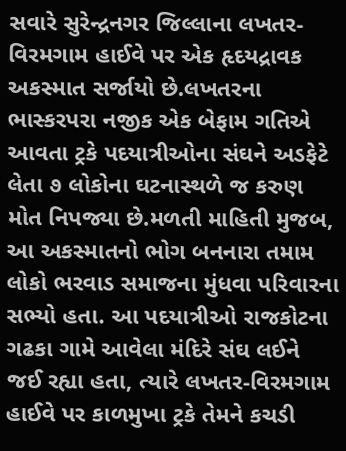સવારે સુરેન્દ્રનગર જિલ્લાના લખતર-વિરમગામ હાઈવે પર એક હૃદયદ્રાવક અકસ્માત સર્જાયો છે.લખતરના ભાસ્કરપરા નજીક એક બેફામ ગતિએ આવતા ટ્રકે પદયાત્રીઓના સંઘને અડફેટે લેતા ૭ લોકોના ઘટનાસ્થળે જ કરુણ મોત નિપજ્યા છે.મળતી માહિતી મુજબ, આ અકસ્માતનો ભોગ બનનારા તમામ લોકો ભરવાડ સમાજના મુંધવા પરિવારના સભ્યો હતા. આ પદયાત્રીઓ રાજકોટના ગઢકા ગામે આવેલા મંદિરે સંઘ લઈને જઈ રહ્યા હતા, ત્યારે લખતર-વિરમગામ હાઈવે પર કાળમુખા ટ્રકે તેમને કચડી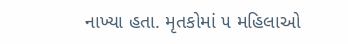નાખ્યા હતા. મૃતકોમાં ૫ મહિલાઓ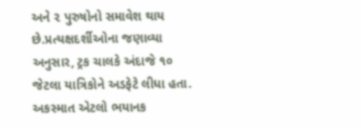અને ૨ પુરુષોનો સમાવેશ થાય છે.પ્રત્યક્ષદર્શીઓના જણાવ્યા અનુસાર, ટ્રક ચાલકે અંદાજે ૧૦ જેટલા યાત્રિકોને અડફેટે લીધા હતા. અકસ્માત એટલો ભયાનક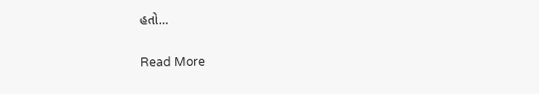હતો…

Read More